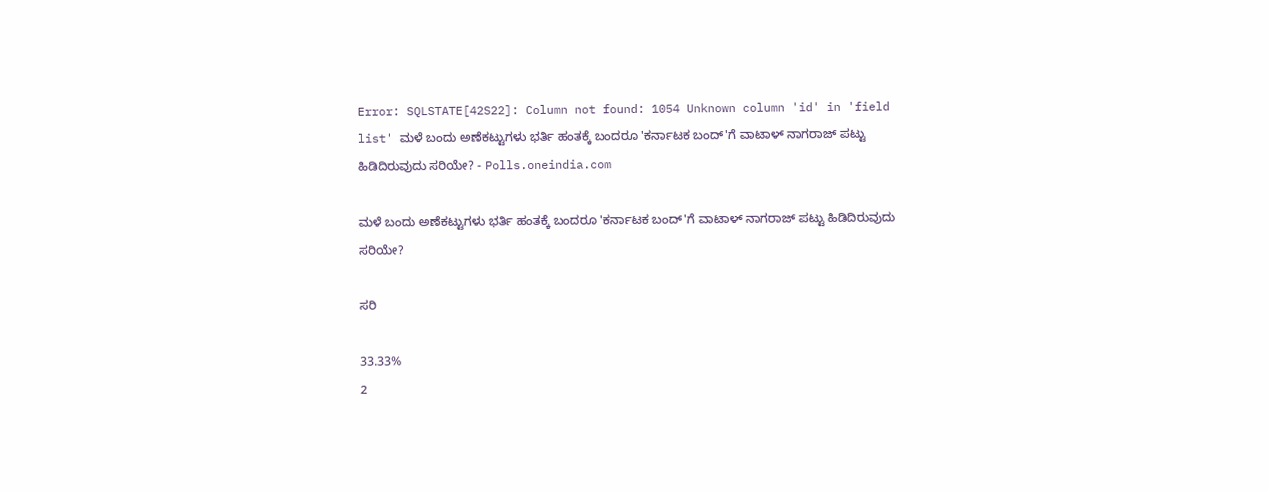Error: SQLSTATE[42S22]: Column not found: 1054 Unknown column 'id' in 'field list' ಮಳೆ ಬಂದು ಅಣೆಕಟ್ಟುಗಳು ಭರ್ತಿ ಹಂತಕ್ಕೆ ಬಂದರೂ 'ಕರ್ನಾಟಕ ಬಂದ್‌'ಗೆ ವಾಟಾಳ್ ನಾಗರಾಜ್ ಪಟ್ಟು ಹಿಡಿದಿರುವುದು ಸರಿಯೇ? - Polls.oneindia.com

ಮಳೆ ಬಂದು ಅಣೆಕಟ್ಟುಗಳು ಭರ್ತಿ ಹಂತಕ್ಕೆ ಬಂದರೂ 'ಕರ್ನಾಟಕ ಬಂದ್‌'ಗೆ ವಾಟಾಳ್ ನಾಗರಾಜ್ ಪಟ್ಟು ಹಿಡಿದಿರುವುದು ಸರಿಯೇ?

ಸರಿ

33.33%
2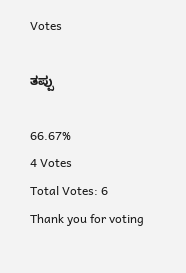Votes

ತಪ್ಪು

66.67%
4 Votes
Total Votes: 6
Thank you for voting